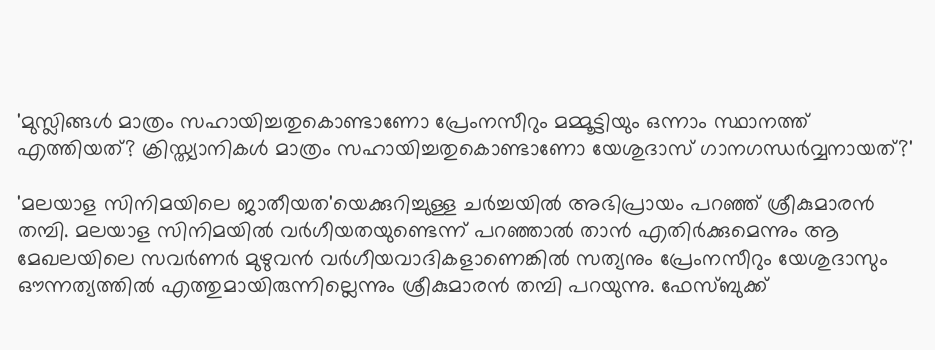'മുസ്ലിങ്ങള്‍ മാത്രം സഹായിച്ചതുകൊണ്ടാണോ പ്രേംനസീറും മമ്മൂട്ടിയും ഒന്നാം സ്ഥാനത്ത് എത്തിയത്? ക്രിസ്ത്യാനികള്‍ മാത്രം സഹായിച്ചതുകൊണ്ടാണോ യേശുദാസ് ഗാനഗന്ധര്‍വ്വനായത്?'

'മലയാള സിനിമയിലെ ജാതീയത'യെക്കുറിച്ചുള്ള ചര്‍ച്ചയില്‍ അഭിപ്രായം പറഞ്ഞ് ശ്രീകുമാരന്‍ തമ്പി. മലയാള സിനിമയില്‍ വര്‍ഗീയതയുണ്ടെന്ന് പറഞ്ഞാല്‍ താന്‍ എതിര്‍ക്കുമെന്നും ആ മേഖലയിലെ സവര്‍ണര്‍ മുഴുവന്‍ വര്‍ഗീയവാദികളാണെങ്കില്‍ സത്യനും പ്രേംനസീറും യേശുദാസും ഔന്നത്യത്തില്‍ എത്തുമായിരുന്നില്ലെന്നും ശ്രീകുമാരന്‍ തമ്പി പറയുന്നു. ഫേസ്ബുക്ക്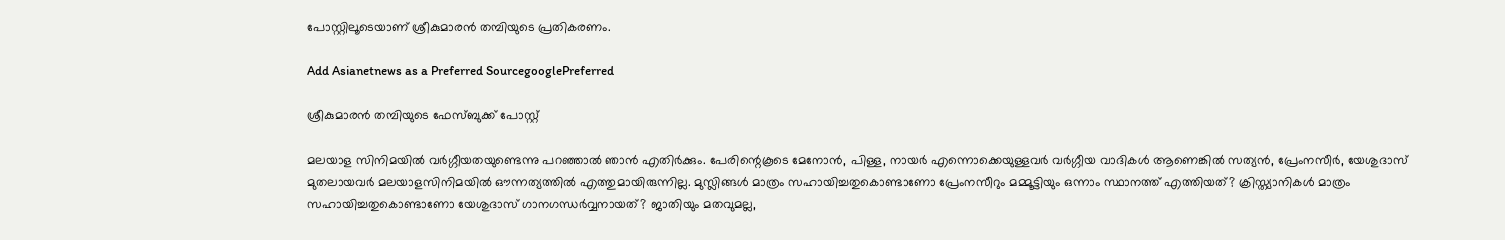പോസ്റ്റിലൂടെയാണ് ശ്രീകുമാരന്‍ തമ്പിയുടെ പ്രതികരണം.

Add Asianetnews as a Preferred SourcegooglePreferred

ശ്രീകുമാരന്‍ തമ്പിയുടെ ഫേസ്ബുക്ക് പോസ്റ്റ്

മലയാള സിനിമയില്‍ വര്‍ഗ്ഗീയതയുണ്ടെന്നു പറഞ്ഞാല്‍ ഞാന്‍ എതിര്‍ക്കും. പേരിന്റെകൂടെ മേനോന്‍, പിള്ള, നായര്‍ എന്നൊക്കെയുള്ളവര്‍ വര്‍ഗ്ഗീയ വാദികള്‍ ആണെങ്കില്‍ സത്യന്‍, പ്രേംനസീര്‍, യേശുദാസ് മുതലായവര്‍ മലയാളസിനിമയില്‍ ഔന്നത്യത്തില്‍ എത്തുമായിരുന്നില്ല. മുസ്ലിങ്ങള്‍ മാത്രം സഹായിച്ചതുകൊണ്ടാണോ പ്രേംനസീറും മമ്മൂട്ടിയും ഒന്നാം സ്ഥാനത്ത് എത്തിയത്? ക്രിസ്ത്യാനികള്‍ മാത്രം സഹായിച്ചതുകൊണ്ടാണോ യേശുദാസ് ഗാനഗന്ധര്‍വ്വനായത്? ജാതിയും മതവുമല്ല,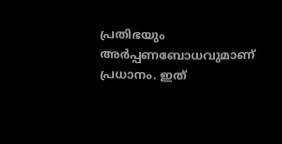പ്രതിഭയും അര്‍പ്പണബോധവുമാണ് പ്രധാനം. ഇത്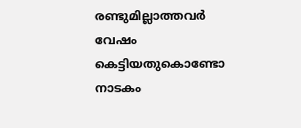രണ്ടുമില്ലാത്തവര്‍ വേഷം കെട്ടിയതുകൊണ്ടോ നാടകം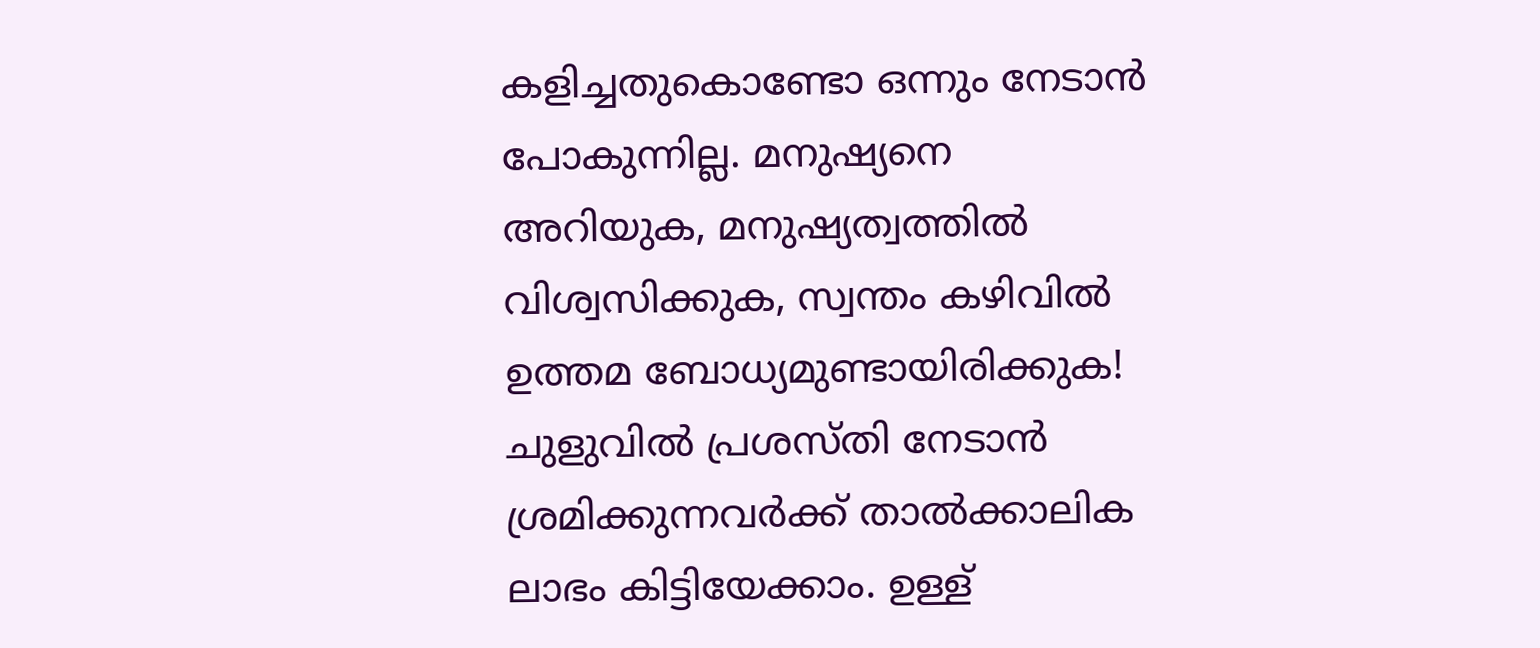കളിച്ചതുകൊണ്ടോ ഒന്നും നേടാന്‍ പോകുന്നില്ല. മനുഷ്യനെ അറിയുക, മനുഷ്യത്വത്തില്‍ വിശ്വസിക്കുക, സ്വന്തം കഴിവില്‍ ഉത്തമ ബോധ്യമുണ്ടായിരിക്കുക! ചുളുവില്‍ പ്രശസ്തി നേടാന്‍ ശ്രമിക്കുന്നവര്‍ക്ക് താല്‍ക്കാലിക ലാഭം കിട്ടിയേക്കാം. ഉള്ള്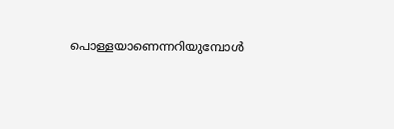പൊള്ളയാണെന്നറിയുമ്പോള്‍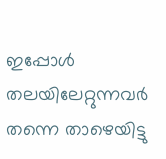ഇപ്പോള്‍ തലയിലേറ്റുന്നവര്‍ തന്നെ താഴെയിട്ടു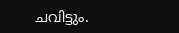ചവിട്ടും.